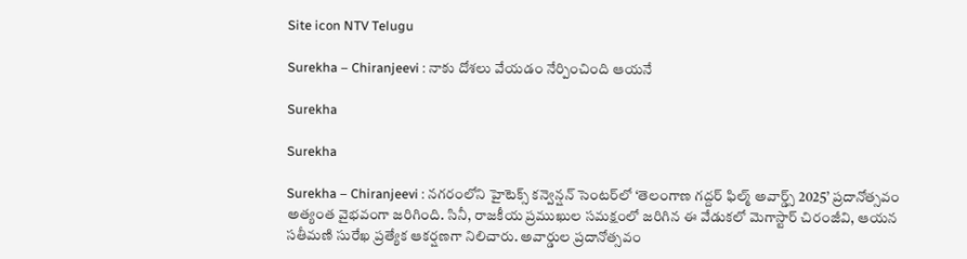Site icon NTV Telugu

Surekha – Chiranjeevi : నాకు దోశలు వేయడం నేర్పించింది ఆయనే

Surekha

Surekha

Surekha – Chiranjeevi : నగరంలోని హైటెక్స్ కన్వెన్షన్ సెంటర్‌లో ‘తెలంగాణ గద్దర్ ఫిల్మ్ అవార్డ్స్ 2025’ ప్రదానోత్సవం అత్యంత వైభవంగా జరిగింది. సినీ, రాజకీయ ప్రముఖుల సమక్షంలో జరిగిన ఈ వేడుకలో మెగాస్టార్ చిరంజీవి, ఆయన సతీమణి సురేఖ ప్రత్యేక ఆకర్షణగా నిలిచారు. అవార్డుల ప్రదానోత్సవం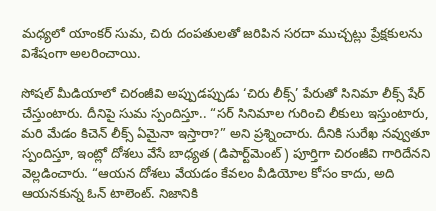మధ్యలో యాంకర్ సుమ, చిరు దంపతులతో జరిపిన సరదా ముచ్చట్లు ప్రేక్షకులను విశేషంగా అలరించాయి.

సోషల్ మీడియాలో చిరంజీవి అప్పుడప్పుడు ‘చిరు లీక్స్’ పేరుతో సినిమా లీక్స్ షేర్ చేస్తుంటారు. దీనిపై సుమ స్పందిస్తూ.. “సర్ సినిమాల గురించి లీకులు ఇస్తుంటారు, మరి మేడం కిచెన్ లీక్స్ ఏమైనా ఇస్తారా?” అని ప్రశ్నించారు. దీనికి సురేఖ నవ్వుతూ స్పందిస్తూ, ఇంట్లో దోశలు వేసే బాధ్యత (డిపార్ట్‌మెంట్) పూర్తిగా చిరంజీవి గారిదేనని వెల్లడించారు. “ఆయన దోశలు వేయడం కేవలం వీడియోల కోసం కాదు, అది ఆయనకున్న ఓన్ టాలెంట్. నిజానికి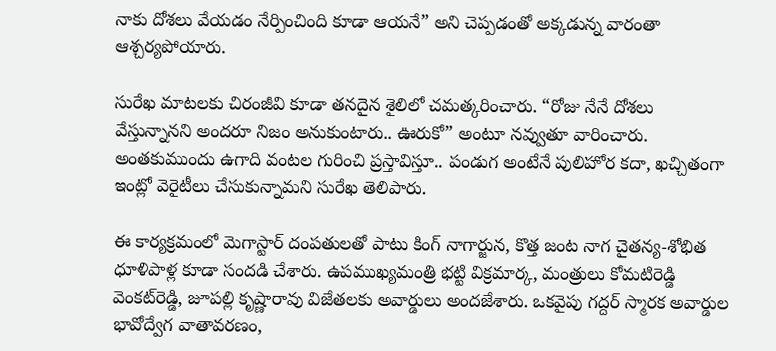నాకు దోశలు వేయడం నేర్పించింది కూడా ఆయనే” అని చెప్పడంతో అక్కడున్న వారంతా ఆశ్చర్యపోయారు.

సురేఖ మాటలకు చిరంజీవి కూడా తనదైన శైలిలో చమత్కరించారు. “రోజు నేనే దోశలు వేస్తున్నానని అందరూ నిజం అనుకుంటారు.. ఊరుకో” అంటూ నవ్వుతూ వారించారు. అంతకుముందు ఉగాది వంటల గురించి ప్రస్తావిస్తూ.. పండుగ అంటేనే పులిహోర కదా, ఖచ్చితంగా ఇంట్లో వెరైటీలు చేసుకున్నామని సురేఖ తెలిపారు.

ఈ కార్యక్రమంలో మెగాస్టార్ దంపతులతో పాటు కింగ్ నాగార్జున, కొత్త జంట నాగ చైతన్య-శోభిత ధూళిపాళ్ల కూడా సందడి చేశారు. ఉపముఖ్యమంత్రి భట్టి విక్రమార్క, మంత్రులు కోమటిరెడ్డి వెంకట్‌రెడ్డి, జూపల్లి కృష్ణారావు విజేతలకు అవార్డులు అందజేశారు. ఒకవైపు గద్దర్ స్మారక అవార్డుల భావోద్వేగ వాతావరణం,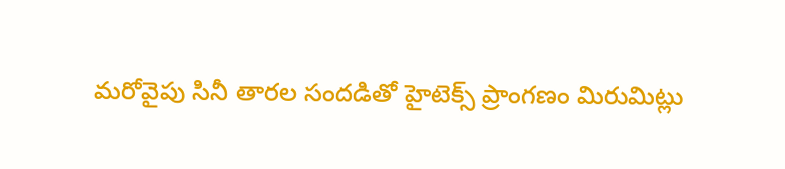మరోవైపు సినీ తారల సందడితో హైటెక్స్ ప్రాంగణం మిరుమిట్లు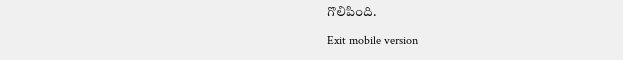గొలిపింది.

Exit mobile version